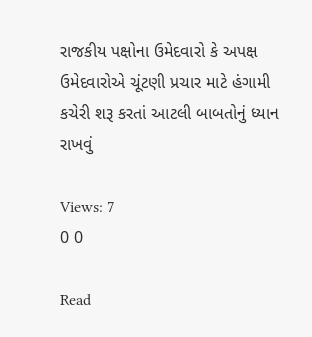રાજકીય પક્ષોના ઉમેદવારો કે અપક્ષ ઉમેદવારોએ ચૂંટણી પ્રચાર માટે હંગામી કચેરી શરૂ કરતાં આટલી બાબતોનું ધ્યાન રાખવું

Views: 7
0 0

Read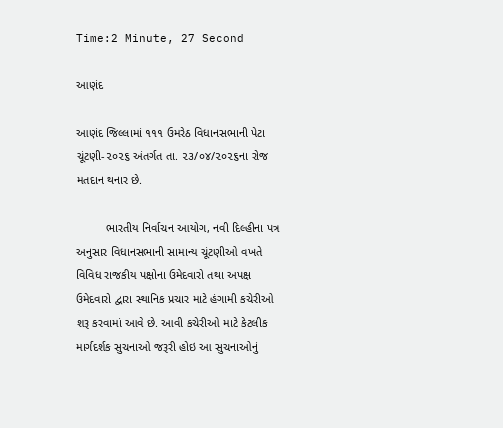Time:2 Minute, 27 Second

આણંદ

આણંદ જિલ્લામાં ૧૧૧ ઉમરેઠ વિધાનસભાની પેટા ચૂંટણી-૨૦૨૬ અંતર્ગત તા. ૨૩/૦૪/૨૦૨૬ના રોજ મતદાન થનાર છે.

         ભારતીય નિર્વાચન આયોગ, નવી દિલ્હીના પત્ર અનુસાર વિધાનસભાની સામાન્ય ચૂંટણીઓ વખતે વિવિધ રાજકીય પક્ષોના ઉમેદવારો તથા અપક્ષ ઉમેદવારો દ્વારા સ્થાનિક પ્રચાર માટે હંગામી કચેરીઓ શરૂ કરવામાં આવે છે. આવી કચેરીઓ માટે કેટલીક માર્ગદર્શક સુચનાઓ જરૂરી હોઇ આ સુચનાઓનું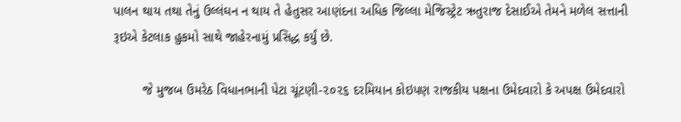પાલન થાય તથા તેનું ઉલ્લંઘન ન થાય તે હેતુસર આણંદના અધિક જિલ્લા મેજિસ્ટ્રેટ ઋતુરાજ દેસાઈએ તેમને મળેલ સત્તાની રૂઇએ કેટલાક હુકમો સાથે જાહેરનામું પ્રસિદ્ધ કર્યું છે.

        જે મુજબ ઉમરેઠ વિધાનભાની પેટા ચૂંટણી-૨૦૨૬ દરમિયાન કોઇપણ રાજકીય પક્ષના ઉમેદવારો કે અપક્ષ ઉમેદવારો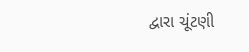દ્વારા ચૂંટણી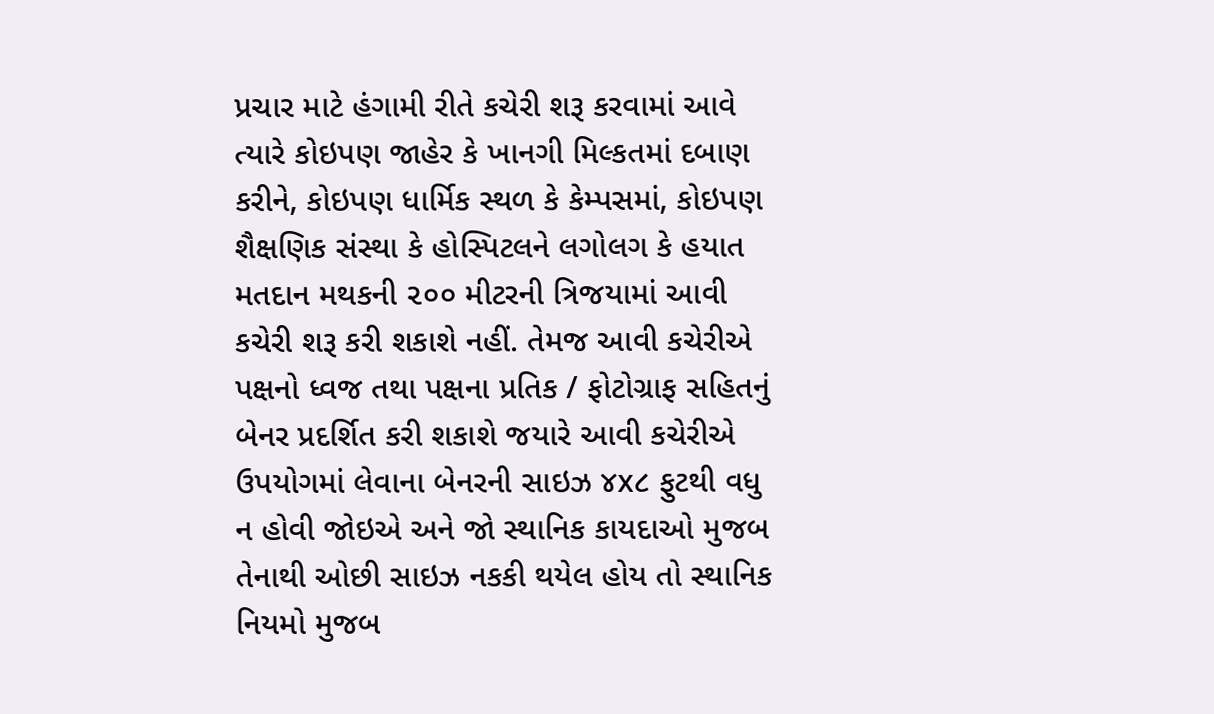પ્રચાર માટે હંગામી રીતે કચેરી શરૂ કરવામાં આવે ત્યારે કોઇપણ જાહેર કે ખાનગી મિલ્કતમાં દબાણ કરીને, કોઇપણ ધાર્મિક સ્થળ કે કેમ્પસમાં, કોઇપણ શૈક્ષણિક સંસ્થા કે હોસ્પિટલને લગોલગ કે હયાત મતદાન મથકની ૨૦૦ મીટરની ત્રિજયામાં આવી કચેરી શરૂ કરી શકાશે નહીં. તેમજ આવી કચેરીએ પક્ષનો ધ્વજ તથા પક્ષના પ્રતિક / ફોટોગ્રાફ સહિતનું બેનર પ્રદર્શિત કરી શકાશે જયારે આવી કચેરીએ ઉપયોગમાં લેવાના બેનરની સાઇઝ ૪x૮ ફુટથી વધુ ન હોવી જોઇએ અને જો સ્થાનિક કાયદાઓ મુજબ તેનાથી ઓછી સાઇઝ નકકી થયેલ હોય તો સ્થાનિક નિયમો મુજબ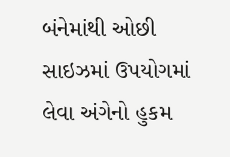બંનેમાંથી ઓછી સાઇઝમાં ઉપયોગમાં લેવા અંગેનો હુકમ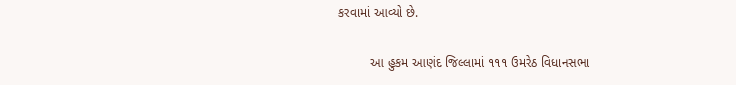કરવામાં આવ્યો છે.

         આ હુકમ આણંદ જિલ્લામાં ૧૧૧ ઉમરેઠ વિધાનસભા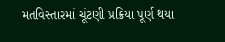મતવિસ્તારમાં ચૂંટણી પ્રક્રિયા પૂર્ણ થયા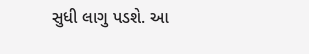સુધી લાગુ પડશે. આ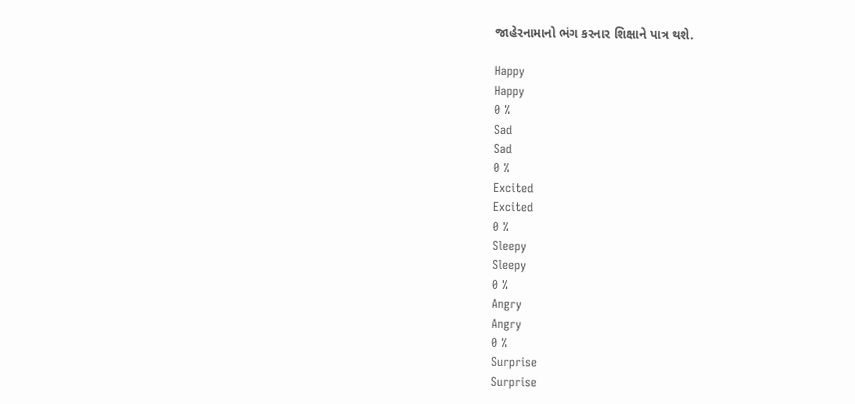જાહેરનામાનો ભંગ કરનાર શિક્ષાને પાત્ર થશે.

Happy
Happy
0 %
Sad
Sad
0 %
Excited
Excited
0 %
Sleepy
Sleepy
0 %
Angry
Angry
0 %
Surprise
Surprise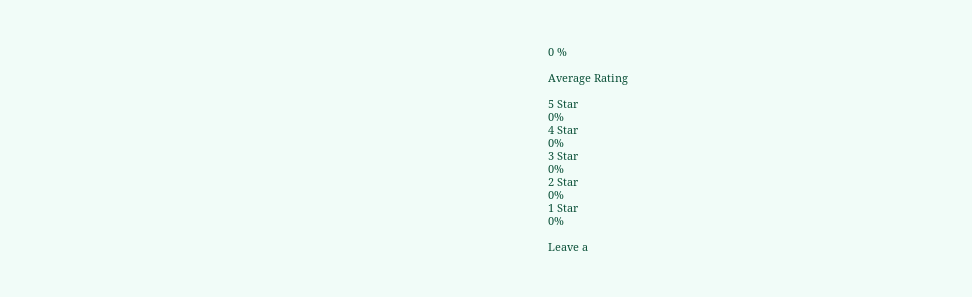0 %

Average Rating

5 Star
0%
4 Star
0%
3 Star
0%
2 Star
0%
1 Star
0%

Leave a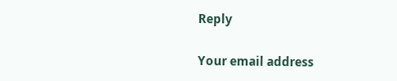Reply

Your email address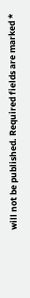will not be published. Required fields are marked *